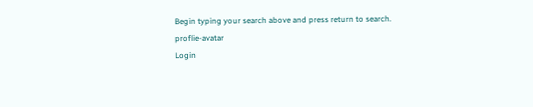Begin typing your search above and press return to search.
proflie-avatar
Login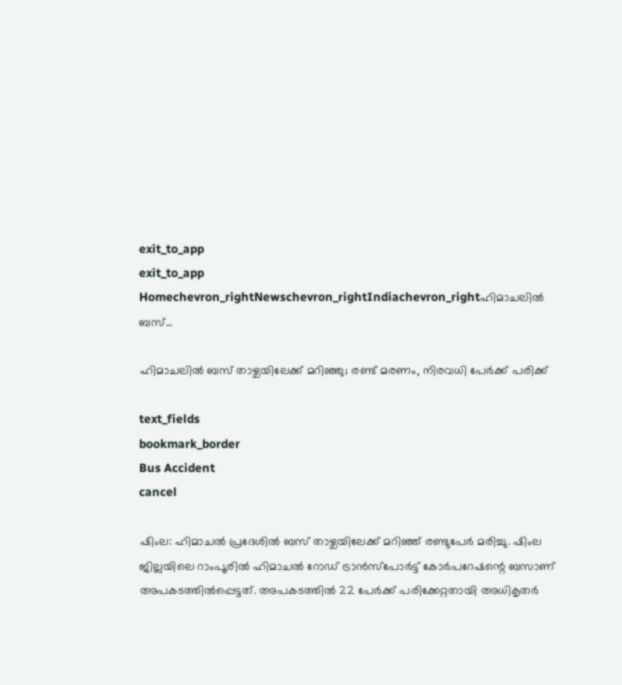exit_to_app
exit_to_app
Homechevron_rightNewschevron_rightIndiachevron_rightഹിമാചലിൽ ബസ്...

ഹിമാചലിൽ ബസ് താഴ്ചയിലേക്ക് മറിഞ്ഞു; രണ്ട് മരണം, നിരവധി പേർക്ക് പരിക്ക്

text_fields
bookmark_border
Bus Accident
cancel

ഷിംല: ഹിമാചൽ പ്രദേശിൽ ബസ് താഴ്ചയിലേക്ക് മറിഞ്ഞ് രണ്ടുപേർ മരിച്ചു. ഷിംല ജില്ലയിലെ റാംപൂരിൽ ഹിമാചൽ റോഡ് ട്രാൻസ്പോർട്ട് കോർപറേഷന്റെ ബസാണ് അപകടത്തിൽപ്പെട്ടത്. അപകടത്തിൽ 22 പേർക്ക് പരിക്കേറ്റതായി അധികൃതർ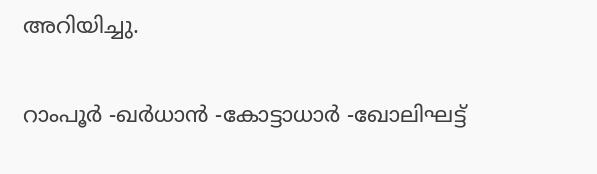അറിയിച്ചു.

റാംപൂർ -ഖർധാൻ -കോട്ടാധാർ -ഖോലിഘട്ട്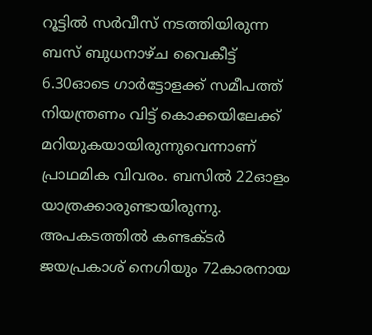റൂട്ടിൽ സർവീസ് നടത്തിയിരുന്ന ബസ് ബുധനാഴ്ച വൈകീട്ട് 6.30ഓടെ ഗാർട്ടോളക്ക് സമീപത്ത് നിയന്ത്രണം വിട്ട് കൊക്കയിലേക്ക് മറിയുകയായിരുന്നുവെന്നാണ് പ്രാഥമിക വിവരം. ബസിൽ 22ഓളം യാത്രക്കാരുണ്ടായിരുന്നു. അപകടത്തിൽ കണ്ടക്ടർ ജയപ്രകാശ് നെഗിയും 72കാരനായ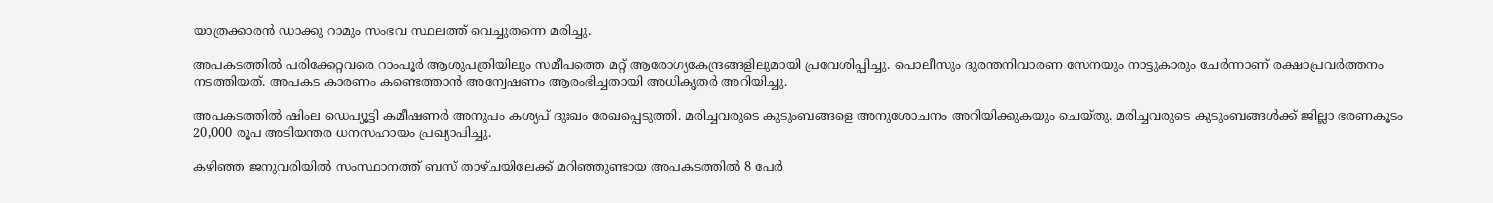യാത്രക്കാരൻ ഡാക്കു റാമും സംഭവ സ്ഥലത്ത് വെച്ചുതന്നെ മരിച്ചു.

അപകടത്തിൽ പരിക്കേറ്റവരെ റാംപൂർ ആശുപത്രിയിലും സമീപത്തെ മറ്റ് ആരോഗ്യകേന്ദ്രങ്ങളിലുമായി പ്രവേശിപ്പിച്ചു. പൊലീസും ദുരന്തനിവാരണ സേനയും നാട്ടുകാരും ചേർന്നാണ് രക്ഷാപ്രവർത്തനം നടത്തിയത്. അപകട കാരണം കണ്ടെത്താൻ അന്വേഷണം ആരംഭിച്ചതായി അധികൃതർ അറിയിച്ചു.

അപകടത്തിൽ ഷിംല ഡെപ്യൂട്ടി കമീഷണർ അനുപം കശ്യപ് ദുഃഖം രേഖപ്പെടുത്തി. മരിച്ചവരുടെ കുടുംബങ്ങളെ അനുശോചനം അറിയിക്കുകയും ചെയ്തു. മരിച്ചവരുടെ കുടുംബങ്ങൾക്ക് ജില്ലാ ഭരണകൂടം 20,000 രൂപ അടിയന്തര ധനസഹായം പ്രഖ്യാപിച്ചു.

കഴിഞ്ഞ ജനുവരിയിൽ സംസ്ഥാനത്ത് ബസ് താഴ്ചയിലേക്ക് മറിഞ്ഞുണ്ടായ അപകടത്തിൽ 8 പേർ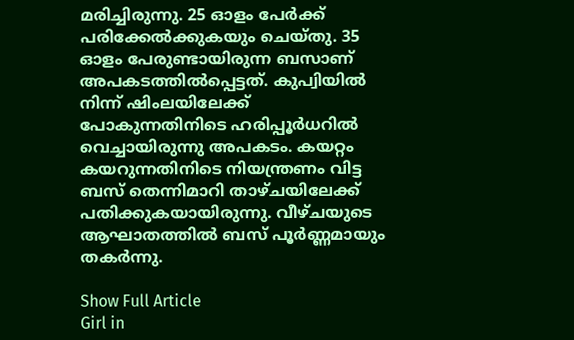മരിച്ചിരുന്നു. 25 ഓളം പേർക്ക് പരിക്കേൽക്കുകയും ചെയ്തു. 35 ഓളം പേരുണ്ടായിരുന്ന ബസാണ് അപകടത്തിൽപ്പെട്ടത്. കുപ്വിയിൽ നിന്ന് ഷിംലയിലേക്ക് പോകുന്നതിനിടെ ഹരിപ്പൂർധറിൽ വെച്ചായിരുന്നു അപകടം. കയറ്റം കയറുന്നതിനിടെ നിയന്ത്രണം വിട്ട ബസ് തെന്നിമാറി താഴ്ചയിലേക്ക് പതിക്കുകയായിരുന്നു. വീഴ്ചയുടെ ആഘാതത്തില്‍ ബസ് പൂര്‍ണ്ണമായും തകര്‍ന്നു.

Show Full Article
Girl in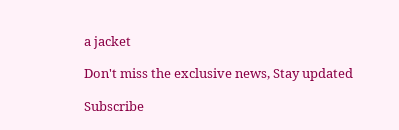a jacket

Don't miss the exclusive news, Stay updated

Subscribe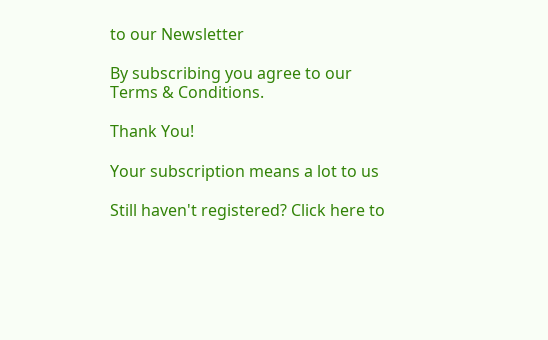to our Newsletter

By subscribing you agree to our Terms & Conditions.

Thank You!

Your subscription means a lot to us

Still haven't registered? Click here to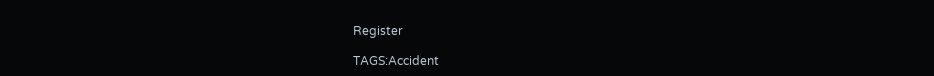Register

TAGS:Accident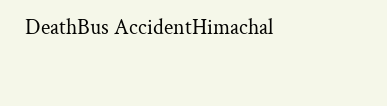DeathBus AccidentHimachal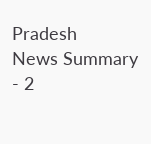Pradesh
News Summary - 2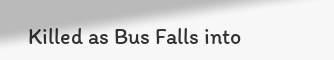Killed as Bus Falls into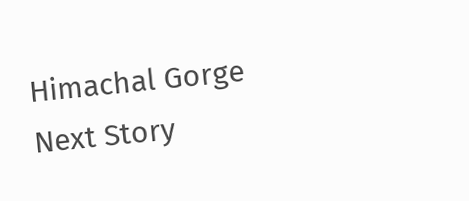Himachal Gorge
Next Story